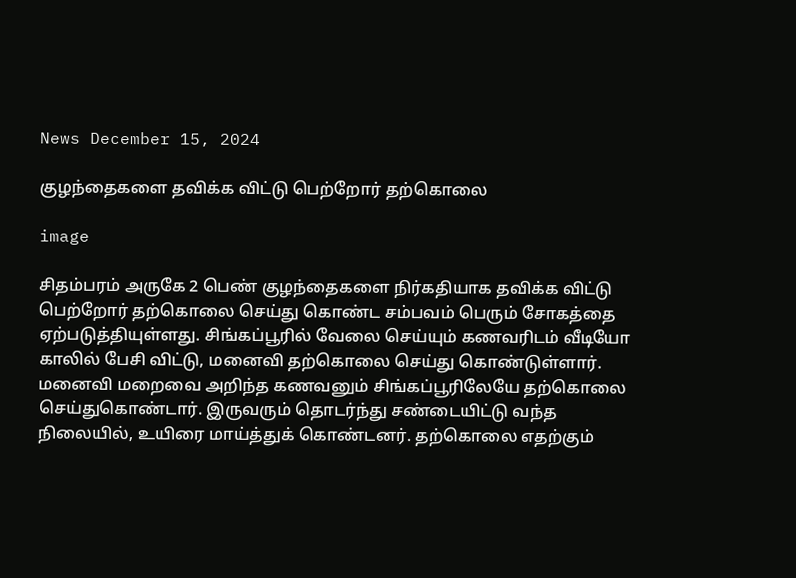News December 15, 2024

குழந்தைகளை தவிக்க விட்டு பெற்றோர் தற்கொலை

image

சிதம்பரம் அருகே 2 பெண் குழந்தைகளை நிர்கதியாக தவிக்க விட்டு பெற்றோர் தற்கொலை செய்து கொண்ட சம்பவம் பெரும் சோகத்தை ஏற்படுத்தியுள்ளது. சிங்கப்பூரில் வேலை செய்யும் கணவரிடம் வீடியோ காலில் பேசி விட்டு, மனைவி தற்கொலை செய்து கொண்டுள்ளார். மனைவி மறைவை அறிந்த கணவனும் சிங்கப்பூரிலேயே தற்கொலை செய்துகொண்டார். இருவரும் தொடர்ந்து சண்டையிட்டு வந்த நிலையில், உயிரை மாய்த்துக் கொண்டனர். தற்கொலை எதற்கும்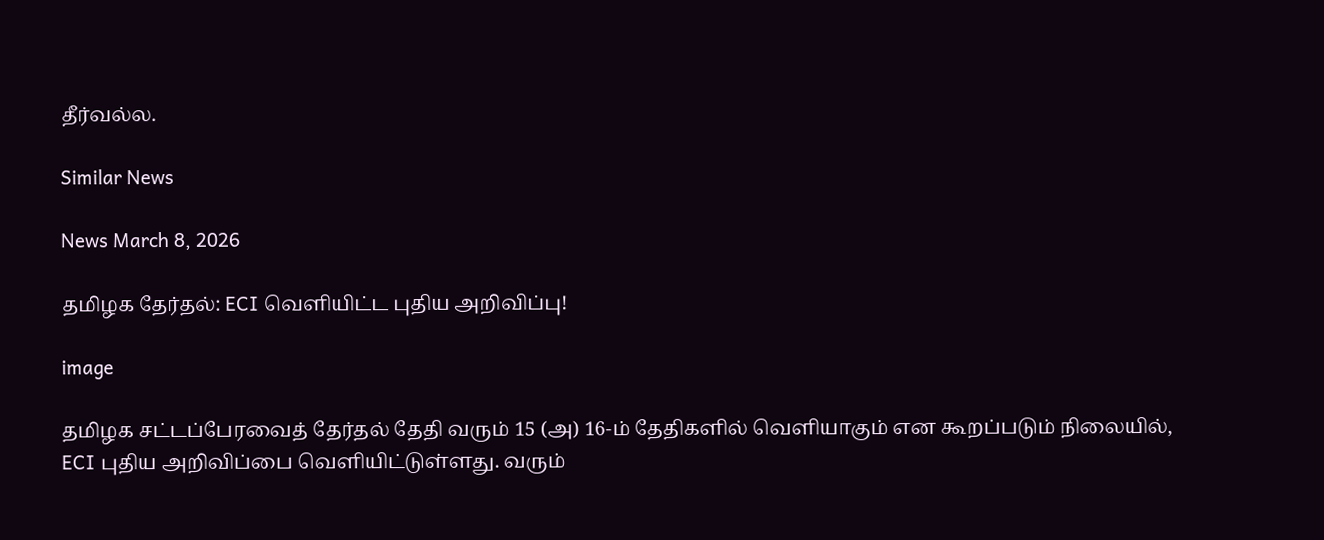தீர்வல்ல.

Similar News

News March 8, 2026

தமிழக தேர்தல்: ECI வெளியிட்ட புதிய அறிவிப்பு!

image

தமிழக சட்டப்பேரவைத் தேர்தல் தேதி வரும் 15 (அ) 16-ம் தேதிகளில் வெளியாகும் என கூறப்படும் நிலையில், ECI புதிய அறிவிப்பை வெளியிட்டுள்ளது. வரும்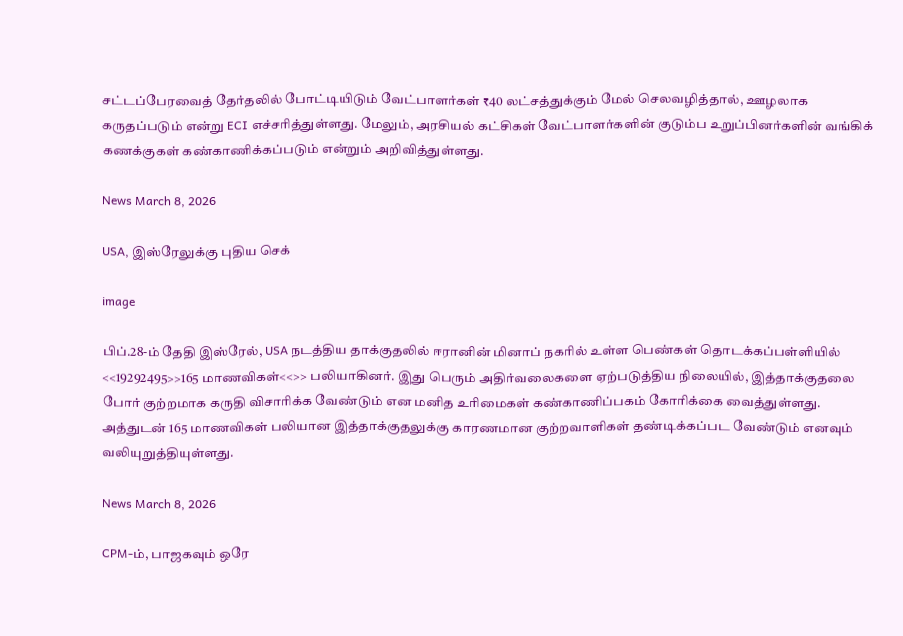சட்டப்பேரவைத் தேர்தலில் போட்டியிடும் வேட்பாளர்கள் ₹40 லட்சத்துக்கும் மேல் செலவழித்தால், ஊழலாக கருதப்படும் என்று ECI எச்சரித்துள்ளது. மேலும், அரசியல் கட்சிகள் வேட்பாளர்களின் குடும்ப உறுப்பினர்களின் வங்கிக் கணக்குகள் கண்காணிக்கப்படும் என்றும் அறிவித்துள்ளது.

News March 8, 2026

USA, இஸ்ரேலுக்கு புதிய செக்

image

பிப்.28-ம் தேதி இஸ்ரேல், USA நடத்திய தாக்குதலில் ஈரானின் மினாப் நகரில் உள்ள பெண்கள் தொடக்கப்பள்ளியில் <<19292495>>165 மாணவிகள்<<>> பலியாகினர். இது பெரும் அதிர்வலைகளை ஏற்படுத்திய நிலையில், இத்தாக்குதலை போர் குற்றமாக கருதி விசாரிக்க வேண்டும் என மனித உரிமைகள் கண்காணிப்பகம் கோரிக்கை வைத்துள்ளது. அத்துடன் 165 மாணவிகள் பலியான இத்தாக்குதலுக்கு காரணமான குற்றவாளிகள் தண்டிக்கப்பட வேண்டும் எனவும் வலியுறுத்தியுள்ளது.

News March 8, 2026

CPM-ம், பாஜகவும் ஒரே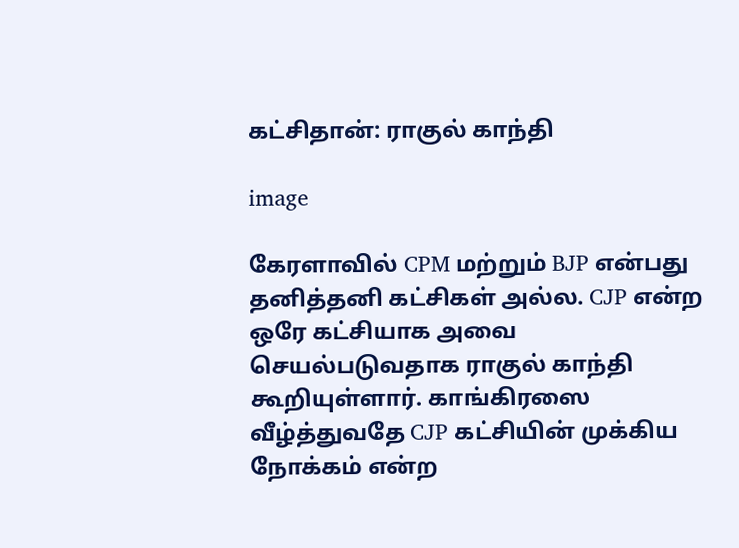கட்சிதான்: ராகுல் காந்தி

image

கேரளாவில் CPM மற்றும் BJP என்பது தனித்தனி கட்சிகள் அல்ல. CJP என்ற ஒரே கட்சியாக அவை செயல்படுவதாக ராகுல் காந்தி கூறியுள்ளார். காங்கிரஸை வீழ்த்துவதே CJP கட்சியின் முக்கிய நோக்கம் என்ற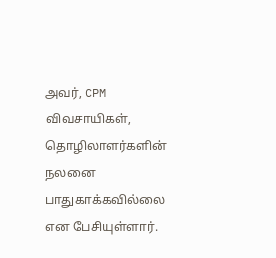அவர், CPM விவசாயிகள், தொழிலாளர்களின் நலனை பாதுகாக்கவில்லை என பேசியுள்ளார்.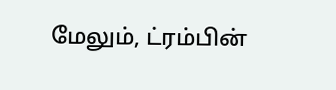மேலும், ட்ரம்பின்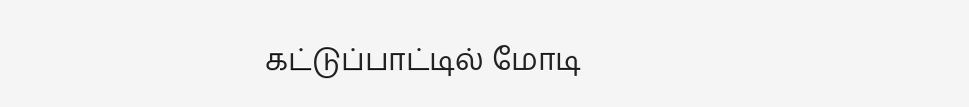கட்டுப்பாட்டில் மோடி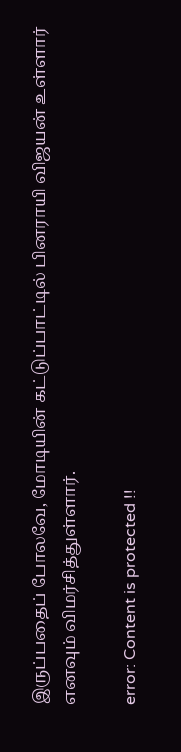இருப்பதைப் போலவே, மோடியின் கட்டுப்பாட்டில் பினராயி விஜயன் உள்ளார் எனவும் விமர்சித்துள்ளார்.

error: Content is protected !!